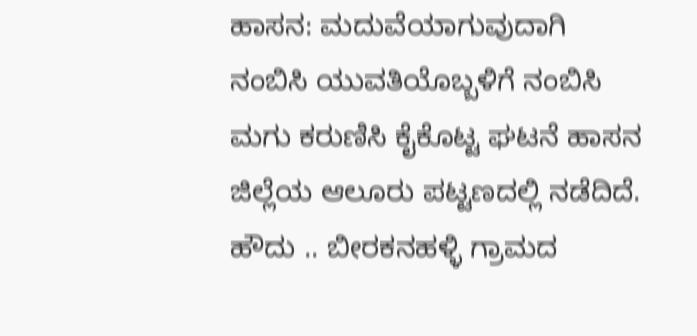ಹಾಸನ: ಮದುವೆಯಾಗುವುದಾಗಿ ನಂಬಿಸಿ ಯುವತಿಯೊಬ್ಬಳಿಗೆ ನಂಬಿಸಿ ಮಗು ಕರುಣಿಸಿ ಕೈಕೊಟ್ಟ ಘಟನೆ ಹಾಸನ ಜಿಲ್ಲೆಯ ಆಲೂರು ಪಟ್ಟಣದಲ್ಲಿ ನಡೆದಿದೆ.
ಹೌದು .. ಬೀರಕನಹಳ್ಳಿ ಗ್ರಾಮದ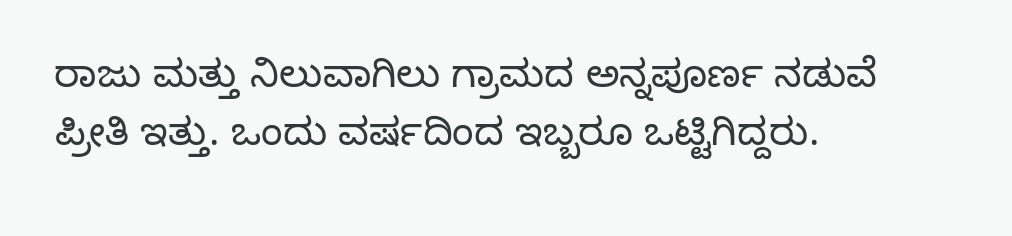ರಾಜು ಮತ್ತು ನಿಲುವಾಗಿಲು ಗ್ರಾಮದ ಅನ್ನಪೂರ್ಣ ನಡುವೆ ಪ್ರೀತಿ ಇತ್ತು. ಒಂದು ವರ್ಷದಿಂದ ಇಬ್ಬರೂ ಒಟ್ಟಿಗಿದ್ದರು.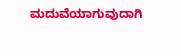ಮದುವೆಯಾಗುವುದಾಗಿ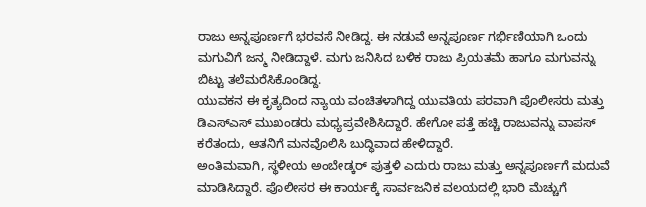ರಾಜು ಅನ್ನಪೂರ್ಣಗೆ ಭರವಸೆ ನೀಡಿದ್ದ. ಈ ನಡುವೆ ಅನ್ನಪೂರ್ಣ ಗರ್ಭಿಣಿಯಾಗಿ ಒಂದು ಮಗುವಿಗೆ ಜನ್ಮ ನೀಡಿದ್ದಾಳೆ. ಮಗು ಜನಿಸಿದ ಬಳಿಕ ರಾಜು ಪ್ರಿಯತಮೆ ಹಾಗೂ ಮಗುವನ್ನು ಬಿಟ್ಟು ತಲೆಮರೆಸಿಕೊಂಡಿದ್ದ.
ಯುವಕನ ಈ ಕೃತ್ಯದಿಂದ ನ್ಯಾಯ ವಂಚಿತಳಾಗಿದ್ದ ಯುವತಿಯ ಪರವಾಗಿ ಪೊಲೀಸರು ಮತ್ತು ಡಿಎಸ್ಎಸ್ ಮುಖಂಡರು ಮಧ್ಯಪ್ರವೇಶಿಸಿದ್ದಾರೆ. ಹೇಗೋ ಪತ್ತೆ ಹಚ್ಚಿ ರಾಜುವನ್ನು ವಾಪಸ್ ಕರೆತಂದು, ಆತನಿಗೆ ಮನವೊಲಿಸಿ ಬುದ್ಧಿವಾದ ಹೇಳಿದ್ದಾರೆ.
ಅಂತಿಮವಾಗಿ, ಸ್ಥಳೀಯ ಅಂಬೇಡ್ಕರ್ ಪುತ್ತಳಿ ಎದುರು ರಾಜು ಮತ್ತು ಅನ್ನಪೂರ್ಣಗೆ ಮದುವೆ ಮಾಡಿಸಿದ್ದಾರೆ. ಪೊಲೀಸರ ಈ ಕಾರ್ಯಕ್ಕೆ ಸಾರ್ವಜನಿಕ ವಲಯದಲ್ಲಿ ಭಾರಿ ಮೆಚ್ಚುಗೆ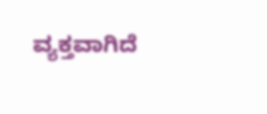ವ್ಯಕ್ತವಾಗಿದೆ